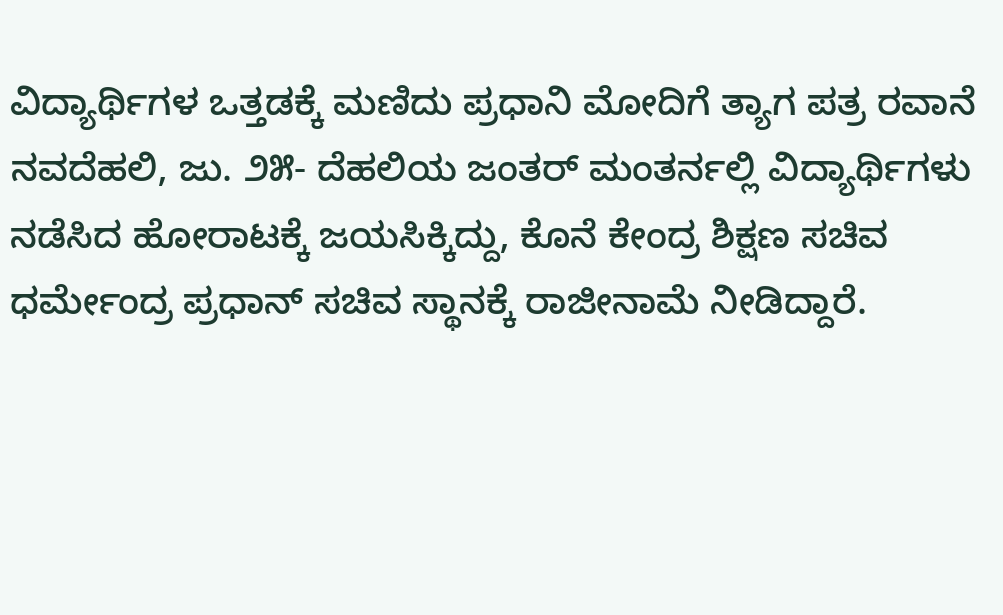ವಿದ್ಯಾರ್ಥಿಗಳ ಒತ್ತಡಕ್ಕೆ ಮಣಿದು ಪ್ರಧಾನಿ ಮೋದಿಗೆ ತ್ಯಾಗ ಪತ್ರ ರವಾನೆ
ನವದೆಹಲಿ, ಜು. ೨೫- ದೆಹಲಿಯ ಜಂತರ್ ಮಂತರ್ನಲ್ಲಿ ವಿದ್ಯಾರ್ಥಿಗಳು ನಡೆಸಿದ ಹೋರಾಟಕ್ಕೆ ಜಯಸಿಕ್ಕಿದ್ದು, ಕೊನೆ ಕೇಂದ್ರ ಶಿಕ್ಷಣ ಸಚಿವ ಧರ್ಮೇಂದ್ರ ಪ್ರಧಾನ್ ಸಚಿವ ಸ್ಥಾನಕ್ಕೆ ರಾಜೀನಾಮೆ ನೀಡಿದ್ದಾರೆ.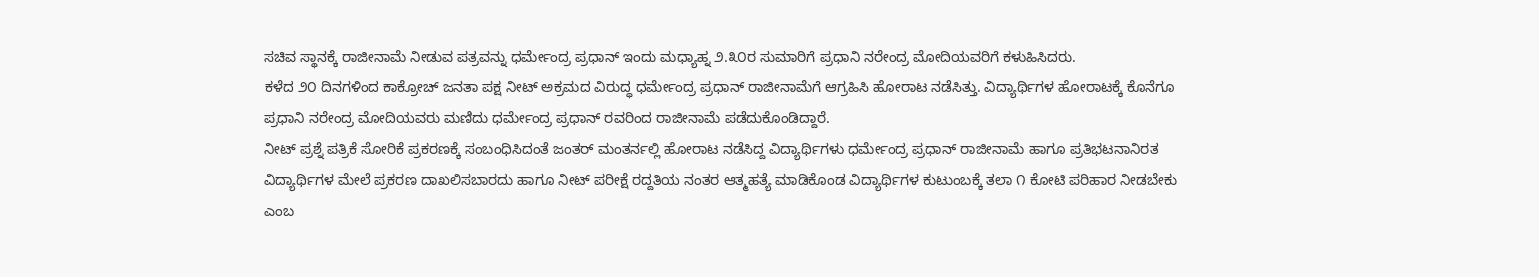ಸಚಿವ ಸ್ಥಾನಕ್ಕೆ ರಾಜೀನಾಮೆ ನೀಡುವ ಪತ್ರವನ್ನು ಧರ್ಮೇಂದ್ರ ಪ್ರಧಾನ್ ಇಂದು ಮಧ್ಯಾಹ್ನ ೨.೩೦ರ ಸುಮಾರಿಗೆ ಪ್ರಧಾನಿ ನರೇಂದ್ರ ಮೋದಿಯವರಿಗೆ ಕಳುಹಿಸಿದರು.
ಕಳೆದ ೨೦ ದಿನಗಳಿಂದ ಕಾಕ್ರೋಚ್ ಜನತಾ ಪಕ್ಷ ನೀಟ್ ಅಕ್ರಮದ ವಿರುದ್ಧ ಧರ್ಮೇಂದ್ರ ಪ್ರಧಾನ್ ರಾಜೀನಾಮೆಗೆ ಆಗ್ರಹಿಸಿ ಹೋರಾಟ ನಡೆಸಿತ್ತು. ವಿದ್ಯಾರ್ಥಿಗಳ ಹೋರಾಟಕ್ಕೆ ಕೊನೆಗೂ ಪ್ರಧಾನಿ ನರೇಂದ್ರ ಮೋದಿಯವರು ಮಣಿದು ಧರ್ಮೇಂದ್ರ ಪ್ರಧಾನ್ ರವರಿಂದ ರಾಜೀನಾಮೆ ಪಡೆದುಕೊಂಡಿದ್ದಾರೆ.
ನೀಟ್ ಪ್ರಶ್ನೆ ಪತ್ರಿಕೆ ಸೋರಿಕೆ ಪ್ರಕರಣಕ್ಕೆ ಸಂಬಂಧಿಸಿದಂತೆ ಜಂತರ್ ಮಂತರ್ನಲ್ಲಿ ಹೋರಾಟ ನಡೆಸಿದ್ದ ವಿದ್ಯಾರ್ಥಿಗಳು ಧರ್ಮೇಂದ್ರ ಪ್ರಧಾನ್ ರಾಜೀನಾಮೆ ಹಾಗೂ ಪ್ರತಿಭಟನಾನಿರತ ವಿದ್ಯಾರ್ಥಿಗಳ ಮೇಲೆ ಪ್ರಕರಣ ದಾಖಲಿಸಬಾರದು ಹಾಗೂ ನೀಟ್ ಪರೀಕ್ಷೆ ರದ್ದತಿಯ ನಂತರ ಆತ್ಮಹತ್ಯೆ ಮಾಡಿಕೊಂಡ ವಿದ್ಯಾರ್ಥಿಗಳ ಕುಟುಂಬಕ್ಕೆ ತಲಾ ೧ ಕೋಟಿ ಪರಿಹಾರ ನೀಡಬೇಕು ಎಂಬ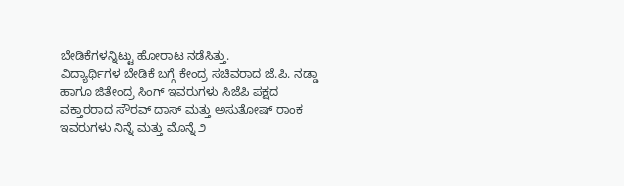ಬೇಡಿಕೆಗಳನ್ನಿಟ್ಟು ಹೋರಾಟ ನಡೆಸಿತ್ತು.
ವಿದ್ಯಾರ್ಥಿಗಳ ಬೇಡಿಕೆ ಬಗ್ಗೆ ಕೇಂದ್ರ ಸಚಿವರಾದ ಜೆ.ಪಿ. ನಡ್ಡಾ ಹಾಗೂ ಜಿತೇಂದ್ರ ಸಿಂಗ್ ಇವರುಗಳು ಸಿಜೆಪಿ ಪಕ್ಷದ ವಕ್ತಾರರಾದ ಸೌರವ್ ದಾಸ್ ಮತ್ತು ಅಸುತೋಷ್ ರಾಂಕ ಇವರುಗಳು ನಿನ್ನೆ ಮತ್ತು ಮೊನ್ನೆ ೨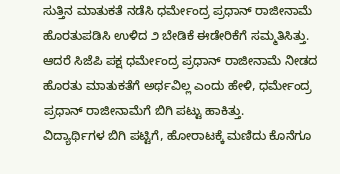ಸುತ್ತಿನ ಮಾತುಕತೆ ನಡೆಸಿ ಧರ್ಮೇಂದ್ರ ಪ್ರಧಾನ್ ರಾಜೀನಾಮೆ ಹೊರತುಪಡಿಸಿ ಉಳಿದ ೨ ಬೇಡಿಕೆ ಈಡೇರಿಕೆಗೆ ಸಮ್ಮತಿಸಿತ್ತು.
ಆದರೆ ಸಿಜೆಪಿ ಪಕ್ಷ ಧರ್ಮೇಂದ್ರ ಪ್ರಧಾನ್ ರಾಜೀನಾಮೆ ನೀಡದ ಹೊರತು ಮಾತುಕತೆಗೆ ಅರ್ಥವಿಲ್ಲ ಎಂದು ಹೇಳಿ, ಧರ್ಮೇಂದ್ರ ಪ್ರಧಾನ್ ರಾಜೀನಾಮೆಗೆ ಬಿಗಿ ಪಟ್ಟು ಹಾಕಿತ್ತು.
ವಿದ್ಯಾರ್ಥಿಗಳ ಬಿಗಿ ಪಟ್ಟಿಗೆ, ಹೋರಾಟಕ್ಕೆ ಮಣಿದು ಕೊನೆಗೂ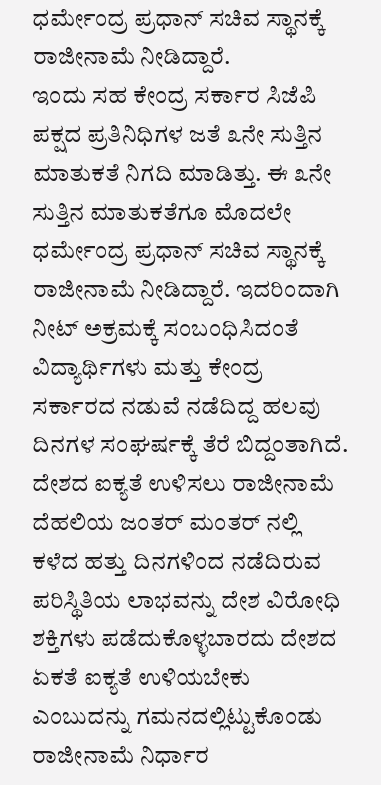ಧರ್ಮೇಂದ್ರ ಪ್ರಧಾನ್ ಸಚಿವ ಸ್ಥಾನಕ್ಕೆ ರಾಜೀನಾಮೆ ನೀಡಿದ್ದಾರೆ.
ಇಂದು ಸಹ ಕೇಂದ್ರ ಸರ್ಕಾರ ಸಿಜೆಪಿ ಪಕ್ಷದ ಪ್ರತಿನಿಧಿಗಳ ಜತೆ ೩ನೇ ಸುತ್ತಿನ ಮಾತುಕತೆ ನಿಗದಿ ಮಾಡಿತ್ತು. ಈ ೩ನೇ ಸುತ್ತಿನ ಮಾತುಕತೆಗೂ ಮೊದಲೇ ಧರ್ಮೇಂದ್ರ ಪ್ರಧಾನ್ ಸಚಿವ ಸ್ಥಾನಕ್ಕೆ ರಾಜೀನಾಮೆ ನೀಡಿದ್ದಾರೆ. ಇದರಿಂದಾಗಿ ನೀಟ್ ಅಕ್ರಮಕ್ಕೆ ಸಂಬಂಧಿಸಿದಂತೆ ವಿದ್ಯಾರ್ಥಿಗಳು ಮತ್ತು ಕೇಂದ್ರ ಸರ್ಕಾರದ ನಡುವೆ ನಡೆದಿದ್ದ ಹಲವು ದಿನಗಳ ಸಂಘರ್ಷಕ್ಕೆ ತೆರೆ ಬಿದ್ದಂತಾಗಿದೆ.
ದೇಶದ ಐಕ್ಯತೆ ಉಳಿಸಲು ರಾಜೀನಾಮೆ
ದೆಹಲಿಯ ಜಂತರ್ ಮಂತರ್ ನಲ್ಲಿ ಕಳೆದ ಹತ್ತು ದಿನಗಳಿಂದ ನಡೆದಿರುವ ಪರಿಸ್ಥಿತಿಯ ಲಾಭವನ್ನು ದೇಶ ವಿರೋಧಿ ಶಕ್ತಿಗಳು ಪಡೆದುಕೊಳ್ಳಬಾರದು ದೇಶದ ಏಕತೆ ಐಕ್ಯತೆ ಉಳಿಯಬೇಕು ಎಂಬುದನ್ನು ಗಮನದಲ್ಲಿಟ್ಟುಕೊಂಡು ರಾಜೀನಾಮೆ ನಿರ್ಧಾರ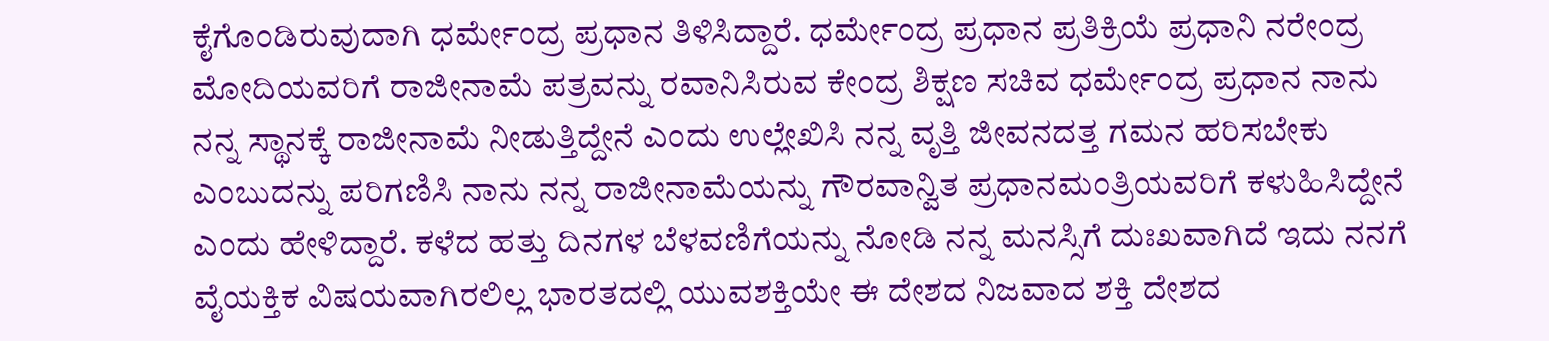ಕೈಗೊಂಡಿರುವುದಾಗಿ ಧರ್ಮೇಂದ್ರ ಪ್ರಧಾನ ತಿಳಿಸಿದ್ದಾರೆ. ಧರ್ಮೇಂದ್ರ ಪ್ರಧಾನ ಪ್ರತಿಕ್ರಿಯೆ ಪ್ರಧಾನಿ ನರೇಂದ್ರ ಮೋದಿಯವರಿಗೆ ರಾಜೀನಾಮೆ ಪತ್ರವನ್ನು ರವಾನಿಸಿರುವ ಕೇಂದ್ರ ಶಿಕ್ಷಣ ಸಚಿವ ಧರ್ಮೇಂದ್ರ ಪ್ರಧಾನ ನಾನು ನನ್ನ ಸ್ಥಾನಕ್ಕೆ ರಾಜೀನಾಮೆ ನೀಡುತ್ತಿದ್ದೇನೆ ಎಂದು ಉಲ್ಲೇಖಿಸಿ ನನ್ನ ವೃತ್ತಿ ಜೀವನದತ್ತ ಗಮನ ಹರಿಸಬೇಕು ಎಂಬುದನ್ನು ಪರಿಗಣಿಸಿ ನಾನು ನನ್ನ ರಾಜೀನಾಮೆಯನ್ನು ಗೌರವಾನ್ವಿತ ಪ್ರಧಾನಮಂತ್ರಿಯವರಿಗೆ ಕಳುಹಿಸಿದ್ದೇನೆ ಎಂದು ಹೇಳಿದ್ದಾರೆ. ಕಳೆದ ಹತ್ತು ದಿನಗಳ ಬೆಳವಣಿಗೆಯನ್ನು ನೋಡಿ ನನ್ನ ಮನಸ್ಸಿಗೆ ದುಃಖವಾಗಿದೆ ಇದು ನನಗೆ ವೈಯಕ್ತಿಕ ವಿಷಯವಾಗಿರಲಿಲ್ಲ ಭಾರತದಲ್ಲಿ ಯುವಶಕ್ತಿಯೇ ಈ ದೇಶದ ನಿಜವಾದ ಶಕ್ತಿ ದೇಶದ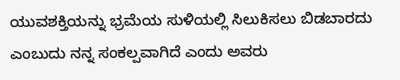ಯುವಶಕ್ತಿಯನ್ನು ಭ್ರಮೆಯ ಸುಳಿಯಲ್ಲಿ ಸಿಲುಕಿಸಲು ಬಿಡಬಾರದು ಎಂಬುದು ನನ್ನ ಸಂಕಲ್ಪವಾಗಿದೆ ಎಂದು ಅವರು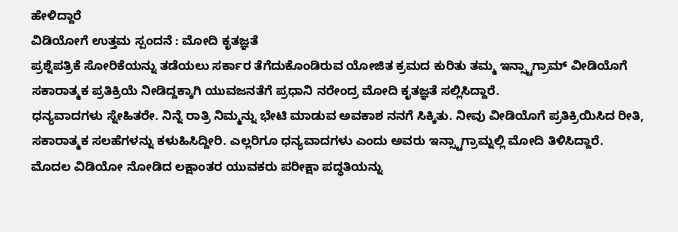ಹೇಳಿದ್ದಾರೆ
ವಿಡಿಯೋಗೆ ಉತ್ತಮ ಸ್ಪಂದನೆ : ಮೋದಿ ಕೃತಜ್ಞತೆ
ಪ್ರಶ್ನೆಪತ್ರಿಕೆ ಸೋರಿಕೆಯನ್ನು ತಡೆಯಲು ಸರ್ಕಾರ ತೆಗೆದುಕೊಂಡಿರುವ ಯೋಜಿತ ಕ್ರಮದ ಕುರಿತು ತಮ್ಮ ಇನ್ಸ್ಟಾಗ್ರಾಮ್ ವೀಡಿಯೊಗೆ ಸಕಾರಾತ್ಮಕ ಪ್ರತಿಕ್ರಿಯೆ ನೀಡಿದ್ದಕ್ಕಾಗಿ ಯುವಜನತೆಗೆ ಪ್ರಧಾನಿ ನರೇಂದ್ರ ಮೋದಿ ಕೃತಜ್ಞತೆ ಸಲ್ಲಿಸಿದ್ದಾರೆ.
ಧನ್ಯವಾದಗಳು ಸ್ನೇಹಿತರೇ. ನಿನ್ನೆ ರಾತ್ರಿ ನಿಮ್ಮನ್ನು ಭೇಟಿ ಮಾಡುವ ಅವಕಾಶ ನನಗೆ ಸಿಕ್ಕಿತು. ನೀವು ವೀಡಿಯೊಗೆ ಪ್ರತಿಕ್ರಿಯಿಸಿದ ರೀತಿ, ಸಕಾರಾತ್ಮಕ ಸಲಹೆಗಳನ್ನು ಕಳುಹಿಸಿದ್ದೀರಿ. ಎಲ್ಲರಿಗೂ ಧನ್ಯವಾದಗಳು ಎಂದು ಅವರು ಇನ್ಸ್ಟಾಗ್ರಾಮ್ನಲ್ಲಿ ಮೋದಿ ತಿಳಿಸಿದ್ದಾರೆ.
ಮೊದಲ ವಿಡಿಯೋ ನೋಡಿದ ಲಕ್ಷಾಂತರ ಯುವಕರು ಪರೀಕ್ಷಾ ಪದ್ಧತಿಯನ್ನು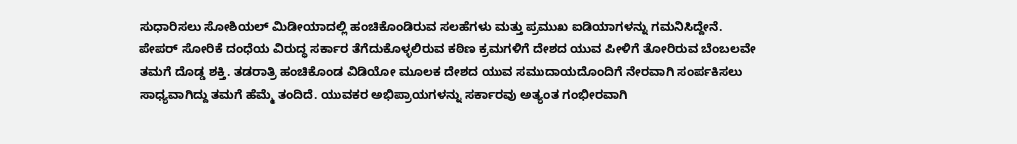ಸುಧಾರಿಸಲು ಸೋಶಿಯಲ್ ಮಿಡೀಯಾದಲ್ಲಿ ಹಂಚಿಕೊಂಡಿರುವ ಸಲಹೆಗಳು ಮತ್ತು ಪ್ರಮುಖ ಐಡಿಯಾಗಳನ್ನು ಗಮನಿಸಿದ್ದೇನೆ.
ಪೇಪರ್ ಸೋರಿಕೆ ದಂಧೆಯ ವಿರುದ್ಧ ಸರ್ಕಾರ ತೆಗೆದುಕೊಳ್ಳಲಿರುವ ಕಠಿಣ ಕ್ರಮಗಳಿಗೆ ದೇಶದ ಯುವ ಪೀಳಿಗೆ ತೋರಿರುವ ಬೆಂಬಲವೇ ತಮಗೆ ದೊಡ್ಡ ಶಕ್ತಿ. ತಡರಾತ್ರಿ ಹಂಚಿಕೊಂಡ ವಿಡಿಯೋ ಮೂಲಕ ದೇಶದ ಯುವ ಸಮುದಾಯದೊಂದಿಗೆ ನೇರವಾಗಿ ಸಂರ್ಪಕಿಸಲು ಸಾಧ್ಯವಾಗಿದ್ದು ತಮಗೆ ಹೆಮ್ಮೆ ತಂದಿದೆ. ಯುವಕರ ಅಭಿಪ್ರಾಯಗಳನ್ನು ಸರ್ಕಾರವು ಅತ್ಯಂತ ಗಂಭೀರವಾಗಿ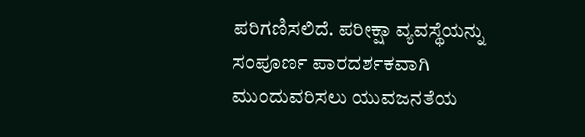ಪರಿಗಣಿಸಲಿದೆ. ಪರೀಕ್ಷಾ ವ್ಯವಸ್ಥೆಯನ್ನು ಸಂಪೂರ್ಣ ಪಾರದರ್ಶಕವಾಗಿ ಮುಂದುವರಿಸಲು ಯುವಜನತೆಯ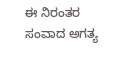ಈ ನಿರಂತರ ಸಂವಾದ ಅಗತ್ಯ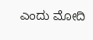ಎಂದು ಮೋದಿ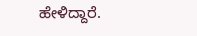ಹೇಳಿದ್ದಾರೆ.